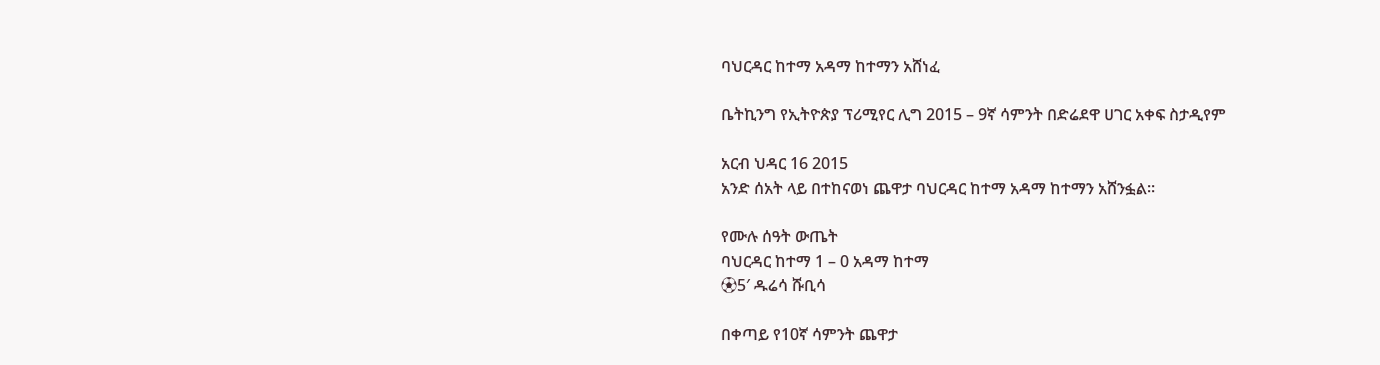ባህርዳር ከተማ አዳማ ከተማን አሸነፈ

ቤትኪንግ የኢትዮጵያ ፕሪሚየር ሊግ 2015 – 9ኛ ሳምንት በድሬደዋ ሀገር አቀፍ ስታዲየም

አርብ ህዳር 16 2015
አንድ ሰአት ላይ በተከናወነ ጨዋታ ባህርዳር ከተማ አዳማ ከተማን አሸንፏል።

የሙሉ ሰዓት ውጤት
ባህርዳር ከተማ 1 – 0 አዳማ ከተማ
⚽5′ ዱሬሳ ሹቢሳ

በቀጣይ የ10ኛ ሳምንት ጨዋታ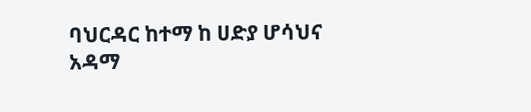ባህርዳር ከተማ ከ ሀድያ ሆሳህና
አዳማ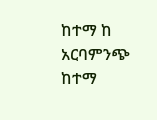ከተማ ከ አርባምንጭ ከተማ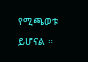የሚጫወቱ
ይሆናል ።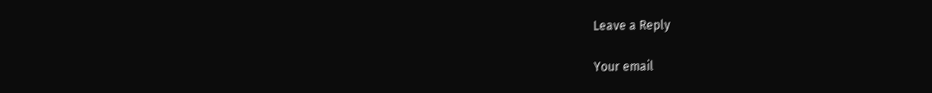Leave a Reply

Your email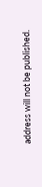address will not be published.